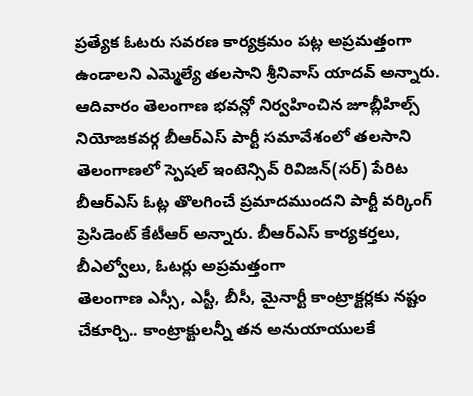ప్రత్యేక ఓటరు సవరణ కార్యక్రమం పట్ల అప్రమత్తంగా ఉండాలని ఎమ్మెల్యే తలసాని శ్రీనివాస్ యాదవ్ అన్నారు. ఆదివారం తెలంగాణ భవన్లో నిర్వహించిన జూబ్లీహిల్స్ నియోజకవర్గ బీఆర్ఎస్ పార్టీ సమావేశంలో తలసాని
తెలంగాణలో స్పెషల్ ఇంటెన్సివ్ రివిజన్(సర్) పేరిట బీఆర్ఎస్ ఓట్ల తొలగించే ప్రమాదముందని పార్టీ వర్కింగ్ ప్రెసిడెంట్ కేటీఆర్ అన్నారు. బీఆర్ఎస్ కార్యకర్తలు, బీఎల్వోలు, ఓటర్లు అప్రమత్తంగా
తెలంగాణ ఎస్సీ, ఎస్టీ, బీసీ, మైనార్టీ కాంట్రాక్టర్లకు నష్టం చేకూర్చి.. కాంట్రాక్టులన్నీ తన అనుయాయులకే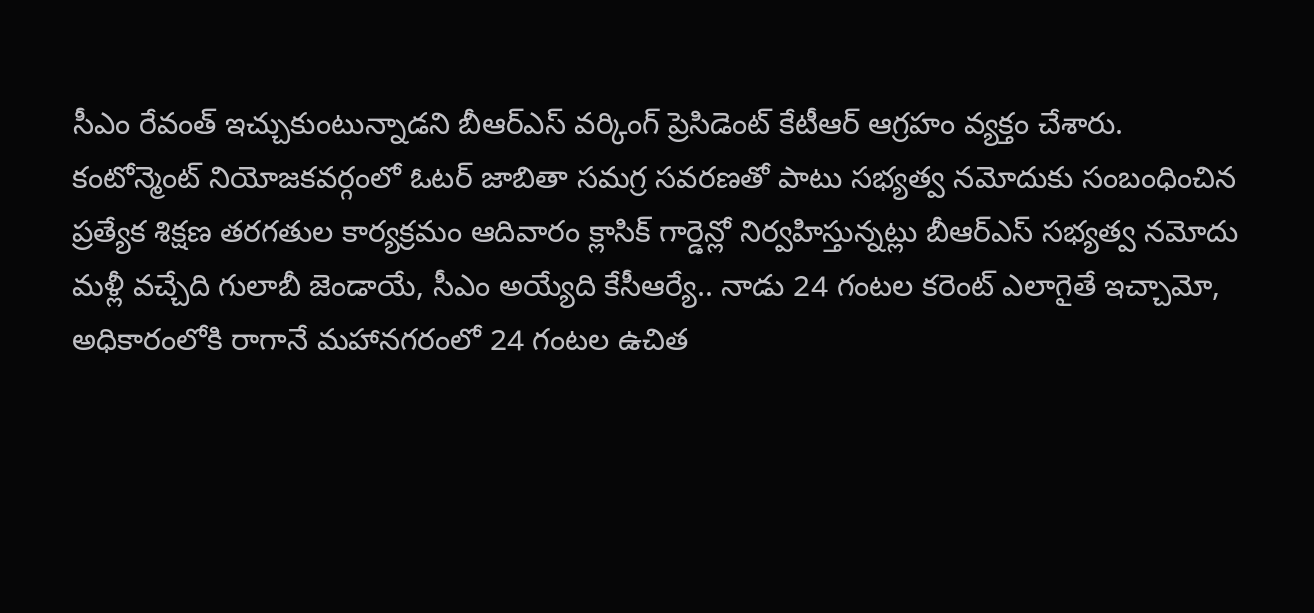సీఎం రేవంత్ ఇచ్చుకుంటున్నాడని బీఆర్ఎస్ వర్కింగ్ ప్రెసిడెంట్ కేటీఆర్ ఆగ్రహం వ్యక్తం చేశారు.
కంటోన్మెంట్ నియోజకవర్గంలో ఓటర్ జాబితా సమగ్ర సవరణతో పాటు సభ్యత్వ నమోదుకు సంబంధించిన ప్రత్యేక శిక్షణ తరగతుల కార్యక్రమం ఆదివారం క్లాసిక్ గార్డెన్లో నిర్వహిస్తున్నట్లు బీఆర్ఎస్ సభ్యత్వ నమోదు
మళ్లీ వచ్చేది గులాబీ జెండాయే, సీఎం అయ్యేది కేసీఆర్యే.. నాడు 24 గంటల కరెంట్ ఎలాగైతే ఇచ్చామో, అధికారంలోకి రాగానే మహానగరంలో 24 గంటల ఉచిత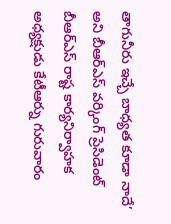తాగునీరు ఇచ్చే బాధ్యత కూడా నాదే’ అని బీఆర్ఎస్ వర్కింగ్ ప్రెసిడెంట్
బీఆర్ఎస్ రాష్ట కార్యనిర్వాహక అధ్యక్షుడు కేటీఆర్ను గురువారం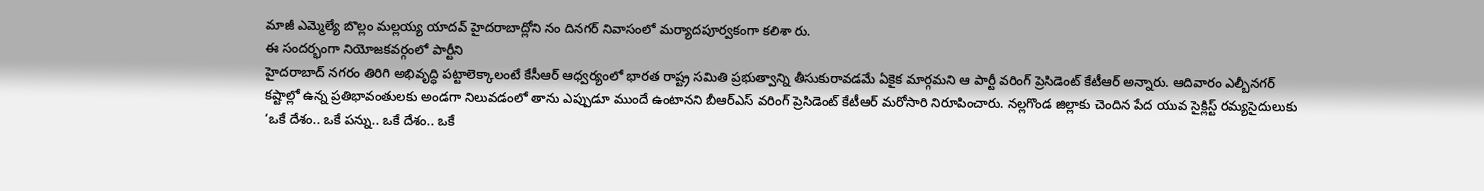మాజీ ఎమ్మెల్యే బొల్లం మల్లయ్య యాదవ్ హైదరాబాద్లోని నం దినగర్ నివాసంలో మర్యాదపూర్వకంగా కలిశా రు.
ఈ సందర్భంగా నియోజకవర్గంలో పార్టీని
హైదరాబాద్ నగరం తిరిగి అభివృద్ధి పట్టాలెక్కాలంటే కేసీఆర్ ఆధ్వర్యంలో భారత రాష్ట్ర సమితి ప్రభుత్వాన్ని తీసుకురావడమే ఏకైక మార్గమని ఆ పార్టీ వరింగ్ ప్రెసిడెంట్ కేటీఆర్ అన్నారు. ఆదివారం ఎల్బీనగర్
కష్టాల్లో ఉన్న ప్రతిభావంతులకు అండగా నిలువడంలో తాను ఎప్పుడూ ముందే ఉంటానని బీఆర్ఎస్ వరింగ్ ప్రెసిడెంట్ కేటీఆర్ మరోసారి నిరూపించారు. నల్లగొండ జిల్లాకు చెందిన పేద యువ సైక్లిస్ట్ రమ్యసైదులుకు
‘ఒకే దేశం.. ఒకే పన్ను.. ఒకే దేశం.. ఒకే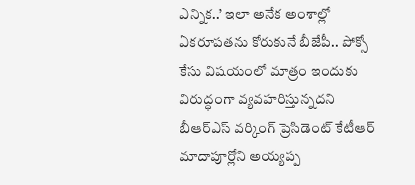ఎన్నిక..’ ఇలా అనేక అంశాల్లో ఏకరూపతను కోరుకునే బీజేపీ.. పోక్సో కేసు విషయంలో మాత్రం ఇందుకు విరుద్ధంగా వ్యవహరిస్తున్నదని బీఆర్ఎస్ వర్కింగ్ ప్రెసిడెంట్ కేటీఆర్
మాదాపూర్లోని అయ్యప్ప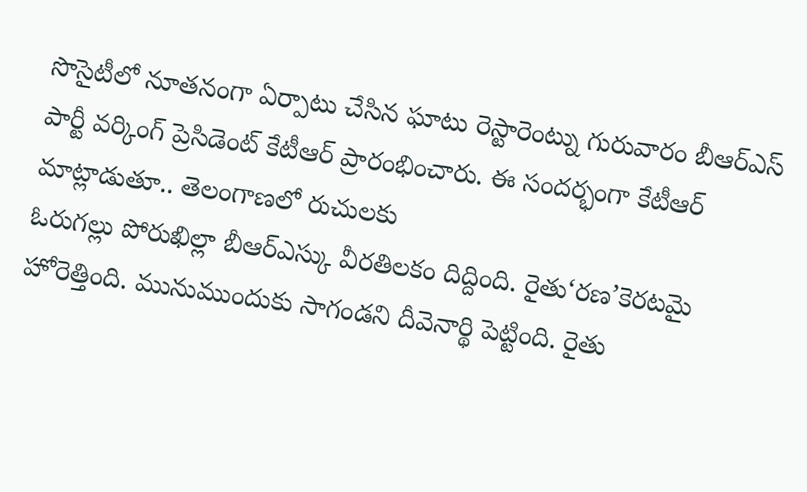సొసైటీలో నూతనంగా ఏర్పాటు చేసిన ఘాటు రెస్టారెంట్ను గురువారం బీఆర్ఎస్ పార్టీ వర్కింగ్ ప్రెసిడెంట్ కేటీఆర్ ప్రారంభించారు. ఈ సందర్భంగా కేటీఆర్ మాట్లాడుతూ.. తెలంగాణలో రుచులకు
ఓరుగల్లు పోరుఖిల్లా బీఆర్ఎస్కు వీరతిలకం దిద్దింది. రైతు‘రణ’కెరటమై హోరెత్తింది. మునుముందుకు సాగండని దీవెనార్థి పెట్టింది. రైతు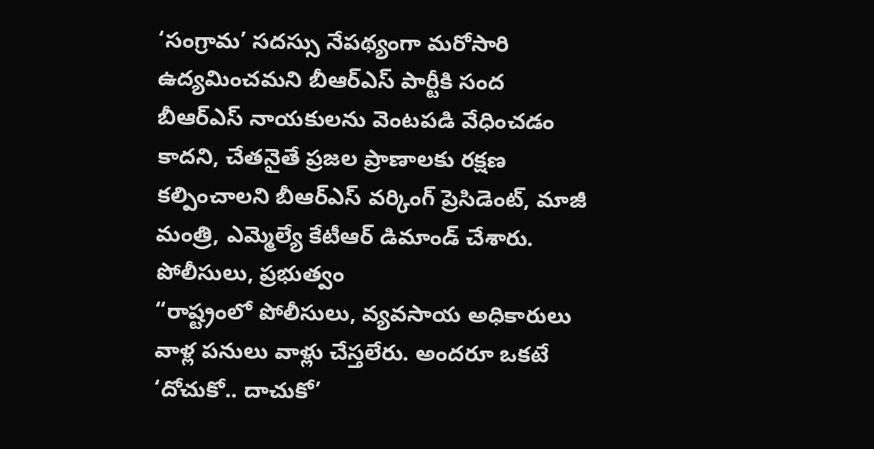‘సంగ్రామ’ సదస్సు నేపథ్యంగా మరోసారి ఉద్యమించమని బీఆర్ఎస్ పార్టీకి సంద
బీఆర్ఎస్ నాయకులను వెంటపడి వేధించడం కాదని, చేతనైతే ప్రజల ప్రాణాలకు రక్షణ కల్పించాలని బీఆర్ఎస్ వర్కింగ్ ప్రెసిడెంట్, మాజీ మంత్రి, ఎమ్మెల్యే కేటీఆర్ డిమాండ్ చేశారు. పోలీసులు, ప్రభుత్వం
“రాష్ట్రంలో పోలీసులు, వ్యవసాయ అధికారులు వాళ్ల పనులు వాళ్లు చేస్తలేరు. అందరూ ఒకటే ‘దోచుకో.. దాచుకో’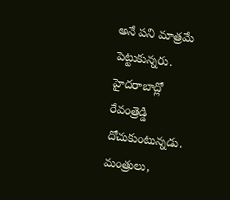అనే పని మాత్రమే పెట్టుకున్నరు. హైదరాబాద్లో రేవంత్రెడ్డి దోచుకుంటున్నడు. మంత్రులు,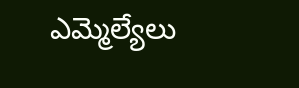ఎమ్మెల్యేలు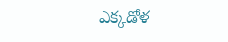ఎక్కడోళ